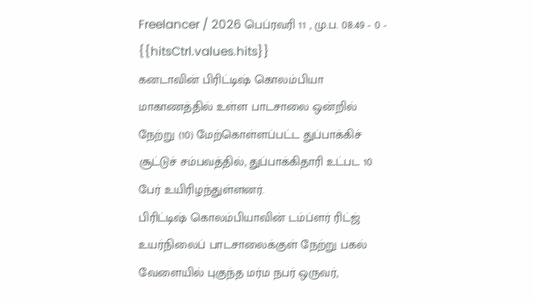Freelancer / 2026 பெப்ரவரி 11 , மு.ப. 08:49 - 0 - {{hitsCtrl.values.hits}}
கனடாவின் பிரிட்டிஷ் கொலம்பியா மாகாணத்தில் உள்ள பாடசாலை ஒன்றில் நேற்று (10) மேற்கொள்ளப்பட்ட துப்பாக்கிச் சூட்டுச் சம்பவத்தில், துப்பாக்கிதாரி உட்பட 10 பேர் உயிரிழந்துள்ளனர்.
பிரிட்டிஷ் கொலம்பியாவின் டம்ப்ளர் ரிட்ஜ் உயர்நிலைப் பாடசாலைக்குள் நேற்று பகல் வேளையில் புகுந்த மர்ம நபர் ஒருவர்,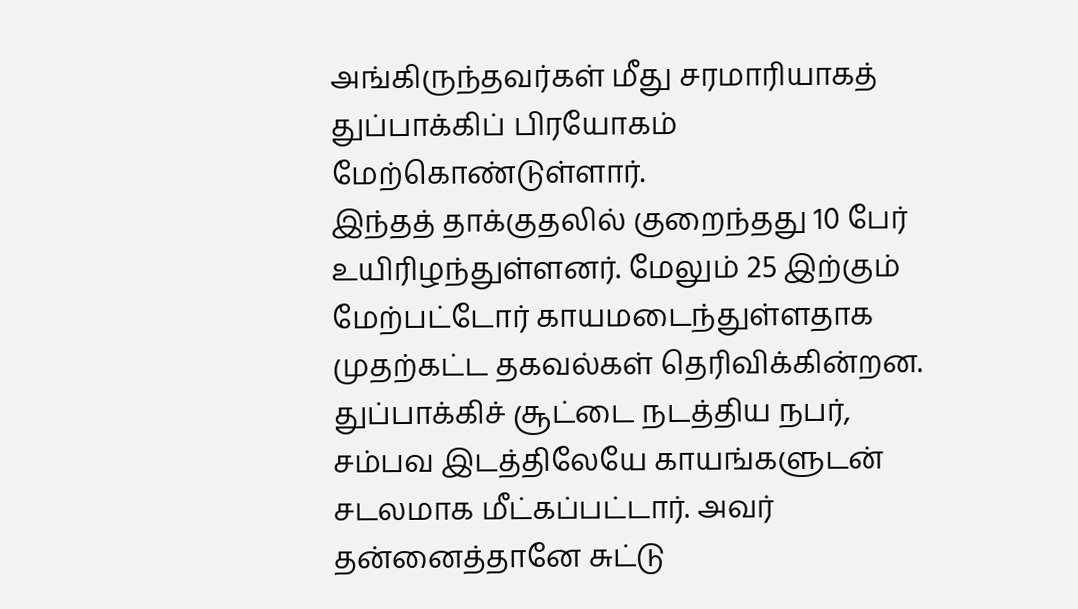அங்கிருந்தவர்கள் மீது சரமாரியாகத் துப்பாக்கிப் பிரயோகம் மேற்கொண்டுள்ளார்.
இந்தத் தாக்குதலில் குறைந்தது 10 பேர் உயிரிழந்துள்ளனர். மேலும் 25 இற்கும் மேற்பட்டோர் காயமடைந்துள்ளதாக முதற்கட்ட தகவல்கள் தெரிவிக்கின்றன.
துப்பாக்கிச் சூட்டை நடத்திய நபர், சம்பவ இடத்திலேயே காயங்களுடன் சடலமாக மீட்கப்பட்டார். அவர் தன்னைத்தானே சுட்டு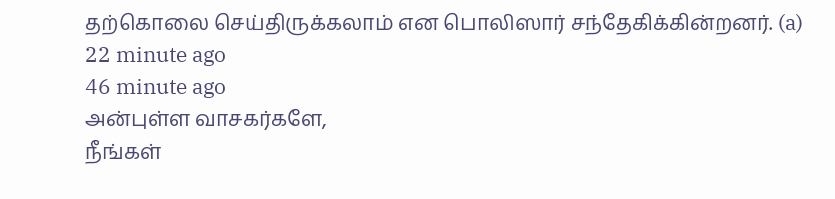தற்கொலை செய்திருக்கலாம் என பொலிஸார் சந்தேகிக்கின்றனர். (a)
22 minute ago
46 minute ago
அன்புள்ள வாசகர்களே,
நீங்கள்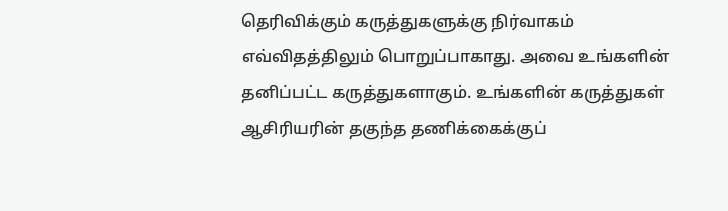தெரிவிக்கும் கருத்துகளுக்கு நிர்வாகம் எவ்விதத்திலும் பொறுப்பாகாது. அவை உங்களின் தனிப்பட்ட கருத்துகளாகும். உங்களின் கருத்துகள் ஆசிரியரின் தகுந்த தணிக்கைக்குப்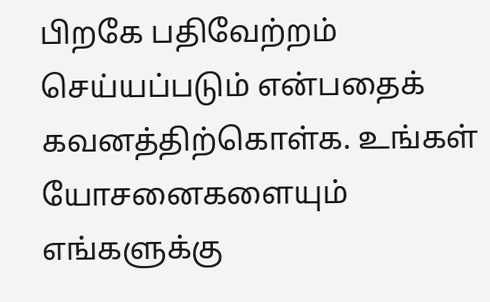பிறகே பதிவேற்றம் செய்யப்படும் என்பதைக் கவனத்திற்கொள்க. உங்கள் யோசனைகளையும் எங்களுக்கு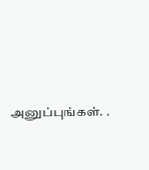அனுப்புங்கள். .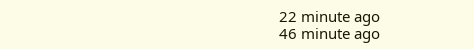22 minute ago
46 minute ago